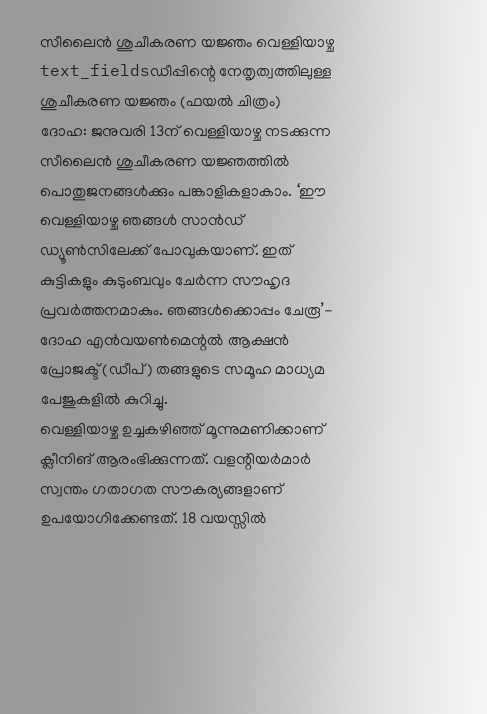സീലൈൻ ശുചീകരണ യജ്ഞം വെള്ളിയാഴ്ച
text_fieldsഡീപ്പിന്റെ നേതൃത്വത്തിലുള്ള ശുചീകരണ യജ്ഞം (ഫയൽ ചിത്രം)
ദോഹ: ജനുവരി 13ന് വെള്ളിയാഴ്ച നടക്കുന്ന സീലൈൻ ശുചീകരണ യജ്ഞത്തിൽ പൊതുജനങ്ങൾക്കും പങ്കാളികളാകാം. ‘ഈ വെള്ളിയാഴ്ച ഞങ്ങൾ സാൻഡ് ഡ്യൂൺസിലേക്ക് പോവുകയാണ്. ഇത് കുട്ടികളും കുടുംബവും ചേർന്ന സൗഹൃദ പ്രവർത്തനമാകും. ഞങ്ങൾക്കൊപ്പം ചേരൂ’- ദോഹ എൻവയൺമെന്റൽ ആക്ഷൻ പ്രോജക്ട് (ഡീപ്) തങ്ങളുടെ സമൂഹ മാധ്യമ പേജുകളിൽ കുറിച്ചു.
വെള്ളിയാഴ്ച ഉച്ചകഴിഞ്ഞ് മൂന്നുമണിക്കാണ് ക്ലീനിങ് ആരംഭിക്കുന്നത്. വളന്റിയർമാർ സ്വന്തം ഗതാഗത സൗകര്യങ്ങളാണ് ഉപയോഗിക്കേണ്ടത്. 18 വയസ്സിൽ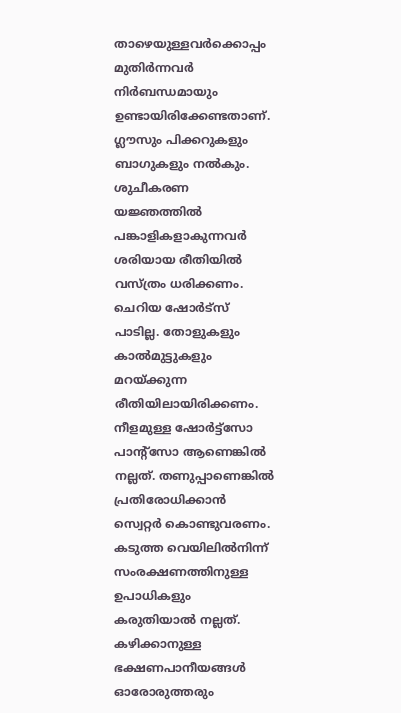താഴെയുള്ളവർക്കൊപ്പം മുതിർന്നവർ നിർബന്ധമായും ഉണ്ടായിരിക്കേണ്ടതാണ്. ഗ്ലൗസും പിക്കറുകളും ബാഗുകളും നൽകും. ശുചീകരണ യജ്ഞത്തിൽ പങ്കാളികളാകുന്നവർ ശരിയായ രീതിയിൽ വസ്ത്രം ധരിക്കണം. ചെറിയ ഷോർട്സ് പാടില്ല. തോളുകളും കാൽമുട്ടുകളും മറയ്ക്കുന്ന രീതിയിലായിരിക്കണം. നീളമുള്ള ഷോർട്ട്സോ പാന്റ്സോ ആണെങ്കിൽ നല്ലത്. തണുപ്പാണെങ്കിൽ പ്രതിരോധിക്കാൻ സ്വെറ്റർ കൊണ്ടുവരണം. കടുത്ത വെയിലിൽനിന്ന് സംരക്ഷണത്തിനുള്ള ഉപാധികളും കരുതിയാൽ നല്ലത്. കഴിക്കാനുള്ള ഭക്ഷണപാനീയങ്ങൾ ഓരോരുത്തരും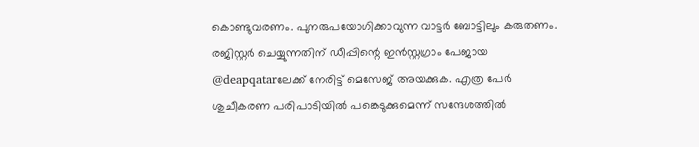കൊണ്ടുവരണം. പുനരുപയോഗിക്കാവുന്ന വാട്ടർ ബോട്ടിലും കരുതണം.
രജിസ്റ്റർ ചെയ്യുന്നതിന് ഡീപ്പിന്റെ ഇൻസ്റ്റഗ്രാം പേജായ @deapqatarലേക്ക് നേരിട്ട് മെസേജ് അയക്കുക. എത്ര പേർ ശുചീകരണ പരിപാടിയിൽ പങ്കെടുക്കുമെന്ന് സന്ദേശത്തിൽ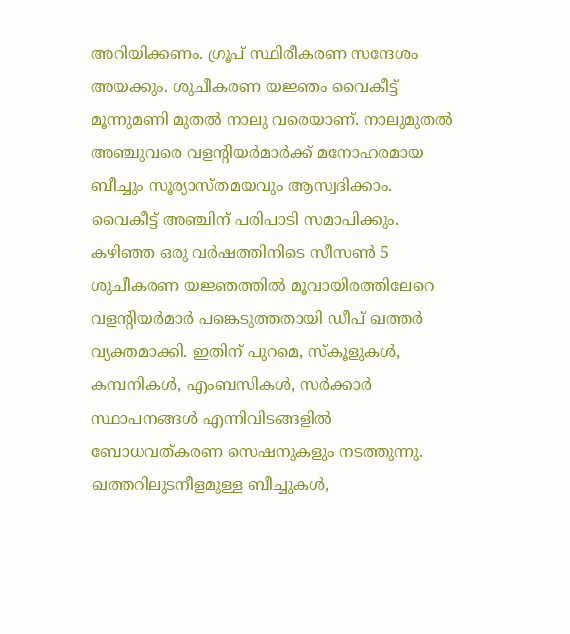അറിയിക്കണം. ഗ്രൂപ് സ്ഥിരീകരണ സന്ദേശം അയക്കും. ശുചീകരണ യജ്ഞം വൈകീട്ട് മൂന്നുമണി മുതൽ നാലു വരെയാണ്. നാലുമുതൽ അഞ്ചുവരെ വളന്റിയർമാർക്ക് മനോഹരമായ ബീച്ചും സൂര്യാസ്തമയവും ആസ്വദിക്കാം. വൈകീട്ട് അഞ്ചിന് പരിപാടി സമാപിക്കും.
കഴിഞ്ഞ ഒരു വർഷത്തിനിടെ സീസൺ 5 ശുചീകരണ യജ്ഞത്തിൽ മൂവായിരത്തിലേറെ വളന്റിയർമാർ പങ്കെടുത്തതായി ഡീപ് ഖത്തർ വ്യക്തമാക്കി. ഇതിന് പുറമെ, സ്കൂളുകൾ, കമ്പനികൾ, എംബസികൾ, സർക്കാർ സ്ഥാപനങ്ങൾ എന്നിവിടങ്ങളിൽ ബോധവത്കരണ സെഷനുകളും നടത്തുന്നു. ഖത്തറിലുടനീളമുള്ള ബീച്ചുകൾ,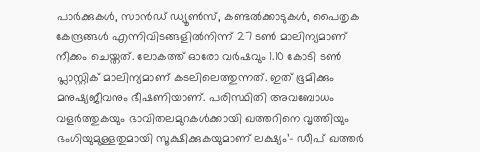പാർക്കുകൾ, സാൻഡ് ഡ്യൂൺസ്, കണ്ടൽക്കാടുകൾ, പൈതൃക കേന്ദ്രങ്ങൾ എന്നിവിടങ്ങളിൽനിന്ന് 27 ടൺ മാലിന്യമാണ് നീക്കം ചെയ്തത്. ലോകത്ത് ഓരോ വർഷവും 1.10 കോടി ടൺ പ്ലാസ്റ്റിക് മാലിന്യമാണ് കടലിലെത്തുന്നത്. ഇത് ഭൂമിക്കും മനുഷ്യജീവനും ഭീഷണിയാണ്. പരിസ്ഥിതി അവബോധം വളർത്തുകയും ഭാവിതലമുറകൾക്കായി ഖത്തറിനെ വൃത്തിയും ഭംഗിയുമുള്ളതുമായി സൂക്ഷിക്കുകയുമാണ് ലക്ഷ്യം’- ഡീപ് ഖത്തർ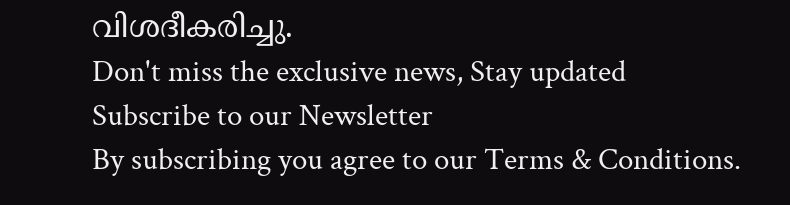വിശദീകരിച്ചു.
Don't miss the exclusive news, Stay updated
Subscribe to our Newsletter
By subscribing you agree to our Terms & Conditions.